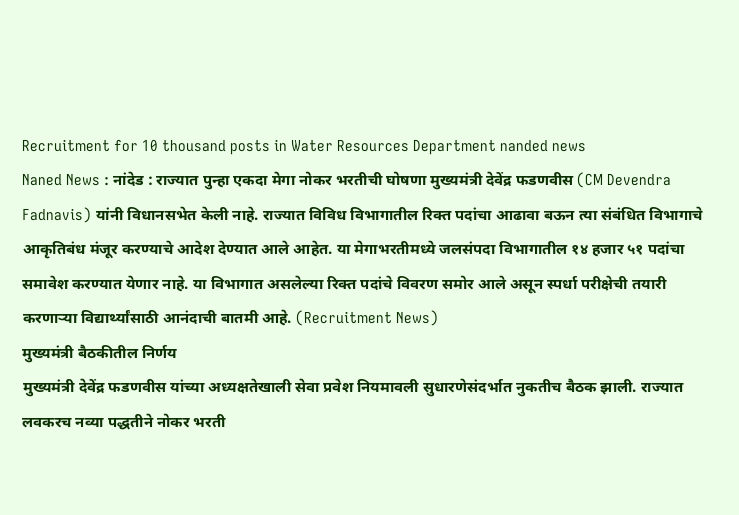Recruitment for 10 thousand posts in Water Resources Department nanded news
Naned News : नांदेड : राज्यात पुन्हा एकदा मेगा नोकर भरतीची घोषणा मुख्यमंत्री देवेंद्र फडणवीस (CM Devendra Fadnavis) यांनी विधानसभेत केली नाहे. राज्यात विविध विभागातील रिक्त पदांचा आढावा बऊन त्या संबंधित विभागाचे आकृतिबंध मंजूर करण्याचे आदेश देण्यात आले आहेत. या मेगाभरतीमध्ये जलसंपदा विभागातील १४ हजार ५१ पदांचा समावेश करण्यात येणार नाहे. या विभागात असलेल्या रिक्त पदांचे विवरण समोर आले असून स्पर्धा परीक्षेची तयारी करणाऱ्या विद्यार्थ्यांसाठी आनंदाची बातमी आहे. (Recruitment News)
मुख्यमंत्री बैठकीतील निर्णय
मुख्यमंत्री देवेंद्र फडणवीस यांच्या अध्यक्षतेखाली सेवा प्रवेश नियमावली सुधारणेसंदर्भात नुकतीच बैठक झाली. राज्यात लवकरच नव्या पद्धतीने नोकर भरती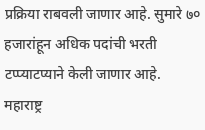प्रक्रिया राबवली जाणार आहे. सुमारे ७० हजारांहून अधिक पदांची भरती टप्प्याटप्याने केली जाणार आहे. महाराष्ट्र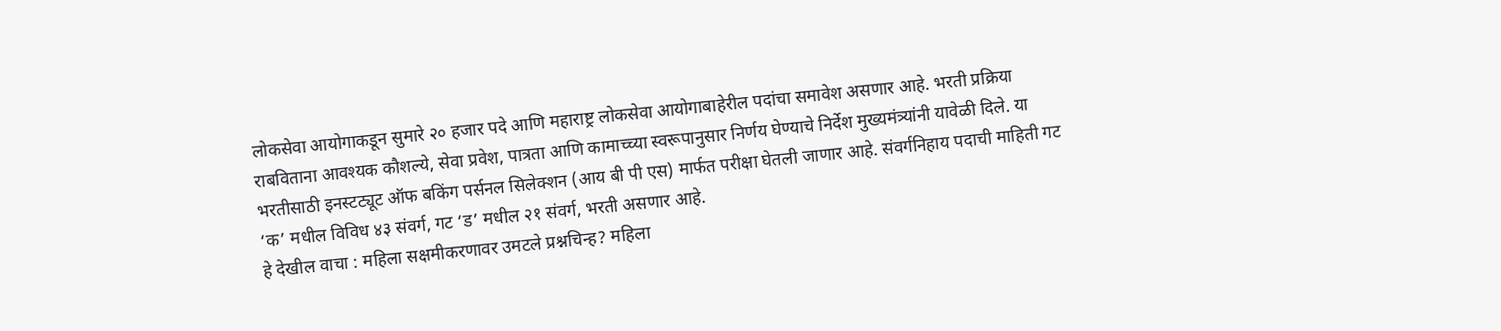लोकसेवा आयोगाकडून सुमारे २० हजार पदे आणि महाराष्ट्र लोकसेवा आयोगाबाहेरील पदांचा समावेश असणार आहे. भरती प्रक्रिया राबविताना आवश्यक कौशल्ये, सेवा प्रवेश, पात्रता आणि कामाच्च्या स्वरूपानुसार निर्णय घेण्याचे निर्देश मुख्यमंत्र्यांनी यावेळी दिले. या भरतीसाठी इनस्टट्यूट ऑफ बकिंग पर्सनल सिलेक्शन (आय बी पी एस) मार्फत परीक्षा घेतली जाणार आहे. संवर्गनिहाय पदाची माहिती गट ‘क’ मधील विविध ४३ संवर्ग, गट ‘ड’ मधील २१ संवर्ग, भरती असणार आहे.
हे देखील वाचा : महिला सक्षमीकरणावर उमटले प्रश्नचिन्ह? महिला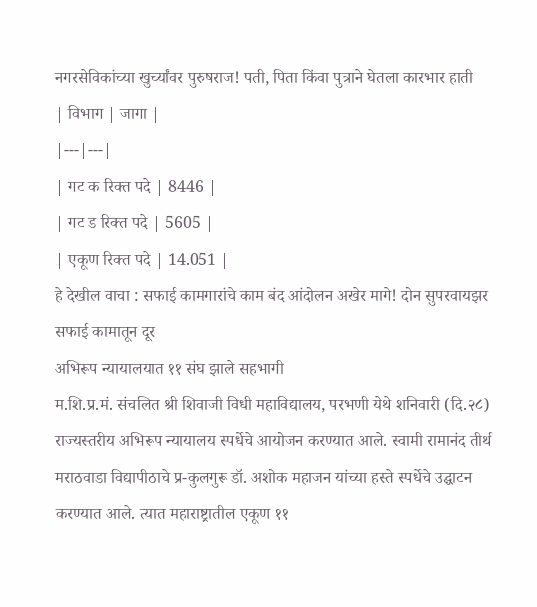नगरसेविकांच्या खुर्च्यांवर पुरुषराज! पती, पिता किंवा पुत्राने घेतला कारभार हाती
| विभाग | जागा |
|---|---|
| गट क रिक्त पदे | 8446 |
| गट ड रिक्त पदे | 5605 |
| एकूण रिक्त पदे | 14.051 |
हे देखील वाचा : सफाई कामगारांचे काम बंद आंदोलन अखेर मागे! दोन सुपरवायझर सफाई कामातून दूर
अभिरूप न्यायालयात ११ संघ झाले सहभागी
म.शि.प्र.मं. संचलित श्री शिवाजी विधी महाविद्यालय, परभणी येथे शनिवारी (दि.२८) राज्यस्तरीय अभिरूप न्यायालय स्पर्धेचे आयोजन करण्यात आले. स्वामी रामानंद तीर्थ मराठवाडा विद्यापीठाचे प्र-कुलगुरू डॉ. अशोक महाजन यांच्या हस्ते स्पर्धेचे उद्घाटन करण्यात आले. त्यात महाराष्ट्रातील एकूण ११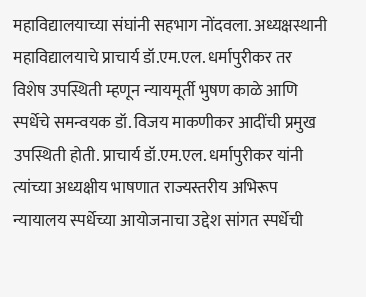महाविद्यालयाच्या संघांनी सहभाग नोंदवला. अध्यक्षस्थानी महाविद्यालयाचे प्राचार्य डॉ.एम.एल. धर्मापुरीकर तर विशेष उपस्थिती म्हणून न्यायमूर्ती भुषण काळे आणि स्पर्धेचे समन्वयक डॉ. विजय माकणीकर आदींची प्रमुख उपस्थिती होती. प्राचार्य डॉ.एम.एल. धर्मापुरीकर यांनी त्यांच्या अध्यक्षीय भाषणात राज्यस्तरीय अभिरूप न्यायालय स्पर्धेच्या आयोजनाचा उद्देश सांगत स्पर्धेची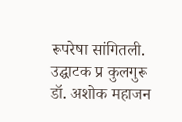रूपरेषा सांगितली. उद्घाटक प्र कुलगुरू डॉ. अशोक महाजन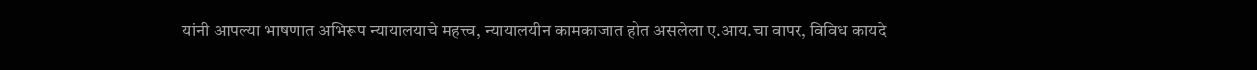यांनी आपल्या भाषणात अभिरूप न्यायालयाचे महत्त्व, न्यायालयीन कामकाजात होत असलेला ए.आय.चा वापर, विविध कायदे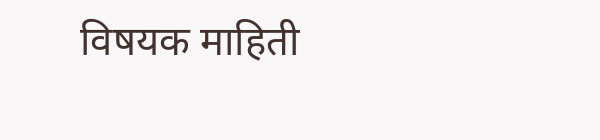विषयक माहिती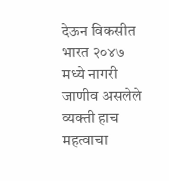देऊन विकसीत भारत २०४७ मध्ये नागरी जाणीव असलेले व्यक्ती हाच महत्वाचा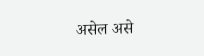असेल असे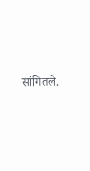सांगितले.